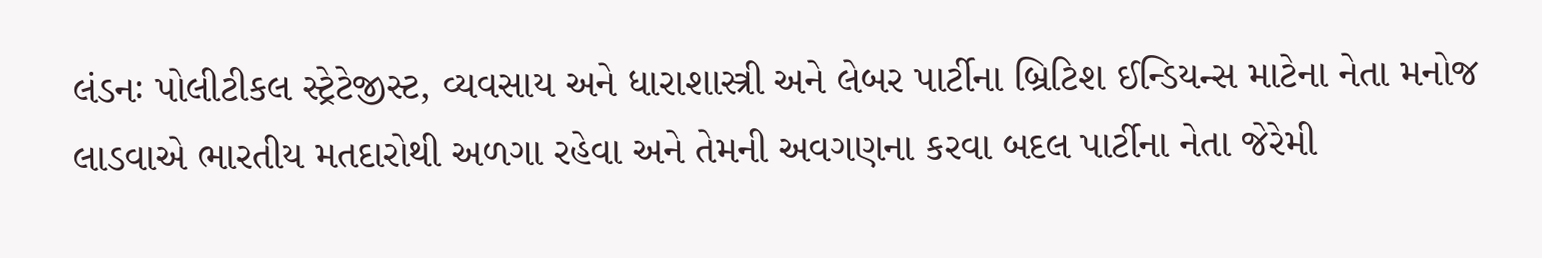લંડનઃ પોલીટીકલ સ્ટ્રેટેજીસ્ટ, વ્યવસાય અને ધારાશાસ્ત્રી અને લેબર પાર્ટીના બ્રિટિશ ઈન્ડિયન્સ માટેના નેતા મનોજ લાડવાએ ભારતીય મતદારોથી અળગા રહેવા અને તેમની અવગણના કરવા બદલ પાર્ટીના નેતા જેરેમી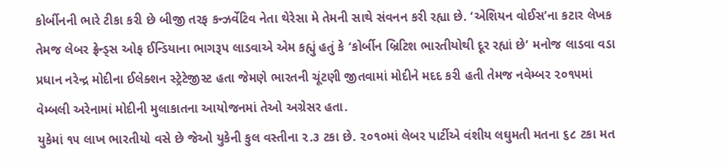કોર્બીનની ભારે ટીકા કરી છે બીજી તરફ કન્ઝર્વેટિવ નેતા થેરેસા મે તેમની સાથે સંવનન કરી રહ્યા છે. ‘એશિયન વોઈસ’ના કટાર લેખક તેમજ લેબર ફ્રેન્ડ્સ ઓફ ઈન્ડિયાના ભાગરૂપ લાડવાએ એમ કહ્યું હતું કે ‘કોર્બીન બ્રિટિશ ભારતીયોથી દૂર રહ્યાં છે’ મનોજ લાડવા વડા પ્રધાન નરેન્દ્ર મોદીના ઈલેક્શન સ્ટ્રેટેજીસ્ટ હતા જેમણે ભારતની ચૂંટણી જીતવામાં મોદીને મદદ કરી હતી તેમજ નવેમ્બર ૨૦૧૫માં વેમ્બલી અરેનામાં મોદીની મુલાકાતના આયોજનમાં તેઓ અગ્રેસર હતા.
યુકેમાં ૧૫ લાખ ભારતીયો વસે છે જેઓ યુકેની કુલ વસ્તીના ૨.૩ ટકા છે. ૨૦૧૦માં લેબર પાર્ટીએ વંશીય લઘુમતી મતના ૬૮ ટકા મત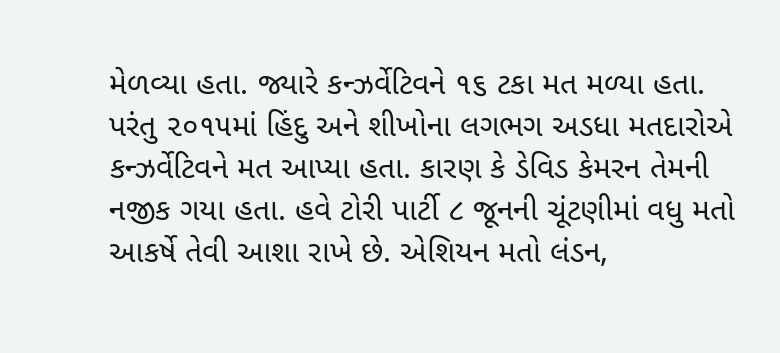મેળવ્યા હતા. જ્યારે કન્ઝર્વેટિવને ૧૬ ટકા મત મળ્યા હતા. પરંતુ ૨૦૧૫માં હિંદુ અને શીખોના લગભગ અડધા મતદારોએ કન્ઝર્વેટિવને મત આપ્યા હતા. કારણ કે ડેવિડ કેમરન તેમની નજીક ગયા હતા. હવે ટોરી પાર્ટી ૮ જૂનની ચૂંટણીમાં વધુ મતો આકર્ષે તેવી આશા રાખે છે. એશિયન મતો લંડન,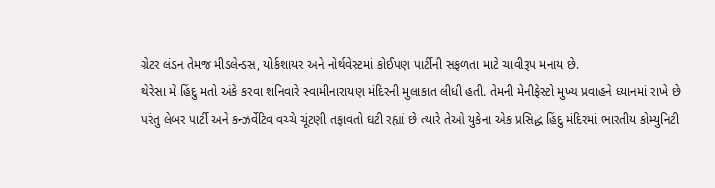ગ્રેટર લંડન તેમજ મીડલેન્ડસ, યોર્કશાયર અને નોર્થવેસ્ટમાં કોઈપણ પાર્ટીની સફળતા માટે ચાવીરૂપ મનાય છે.
થેરેસા મે હિંદુ મતો અંકે કરવા શનિવારે સ્વામીનારાયણ મંદિરની મુલાકાત લીધી હતી. તેમની મેનીફેસ્ટો મુખ્ય પ્રવાહને ધ્યાનમાં રાખે છે પરંતુ લેબર પાર્ટી અને કન્ઝર્વેટિવ વચ્ચે ચૂંટણી તફાવતો ઘટી રહ્યાં છે ત્યારે તેઓ યુકેના એક પ્રસિદ્ધ હિંદુ મંદિરમાં ભારતીય કોમ્યુનિટી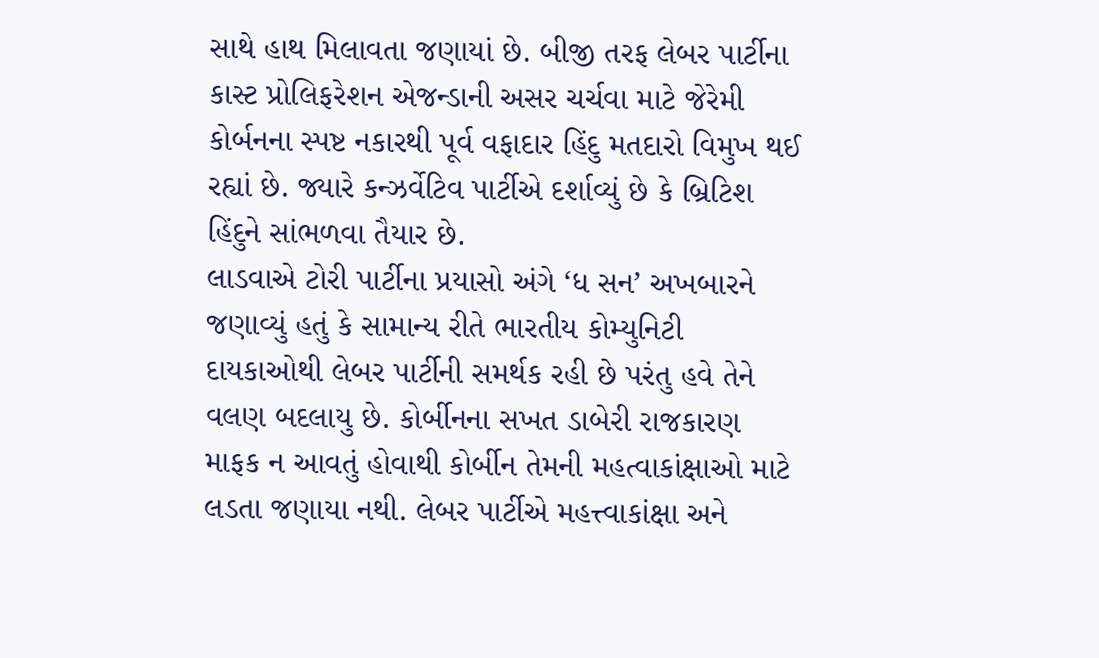સાથે હાથ મિલાવતા જણાયાં છે. બીજી તરફ લેબર પાર્ટીના કાસ્ટ પ્રોલિફરેશન એજન્ડાની અસર ચર્ચવા માટે જેરેમી કોર્બનના સ્પષ્ટ નકારથી પૂર્વ વફાદાર હિંદુ મતદારો વિમુખ થઈ રહ્યાં છે. જ્યારે કન્ઝર્વેટિવ પાર્ટીએ દર્શાવ્યું છે કે બ્રિટિશ હિંદુને સાંભળવા તૈયાર છે.
લાડવાએ ટોરી પાર્ટીના પ્રયાસો અંગે ‘ધ સન’ અખબારને જણાવ્યું હતું કે સામાન્ય રીતે ભારતીય કોમ્યુનિટી દાયકાઓથી લેબર પાર્ટીની સમર્થક રહી છે પરંતુ હવે તેને વલણ બદલાયુ છે. કોર્બીનના સખત ડાબેરી રાજકારણ માફક ન આવતું હોવાથી કોર્બીન તેમની મહત્વાકાંક્ષાઓ માટે લડતા જણાયા નથી. લેબર પાર્ટીએ મહત્ત્વાકાંક્ષા અને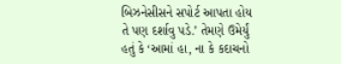બિઝનેસીસને સપોર્ટ આપતા હોય તે પણ દર્શાવુ પડે.’ તેમણે ઉમેર્યું હતું કે ‘આમાં હા, ના કે કદાચનો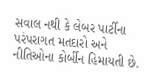સવાલ નથી કે લેબર પાર્ટીના પરંપરાગત મતદારો અને નીતિઓના કોર્બીન હિમાયતી છે.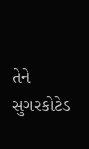તેને સુગરકોટેડ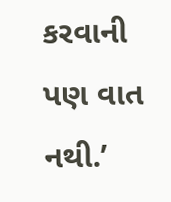કરવાની પણ વાત નથી.’